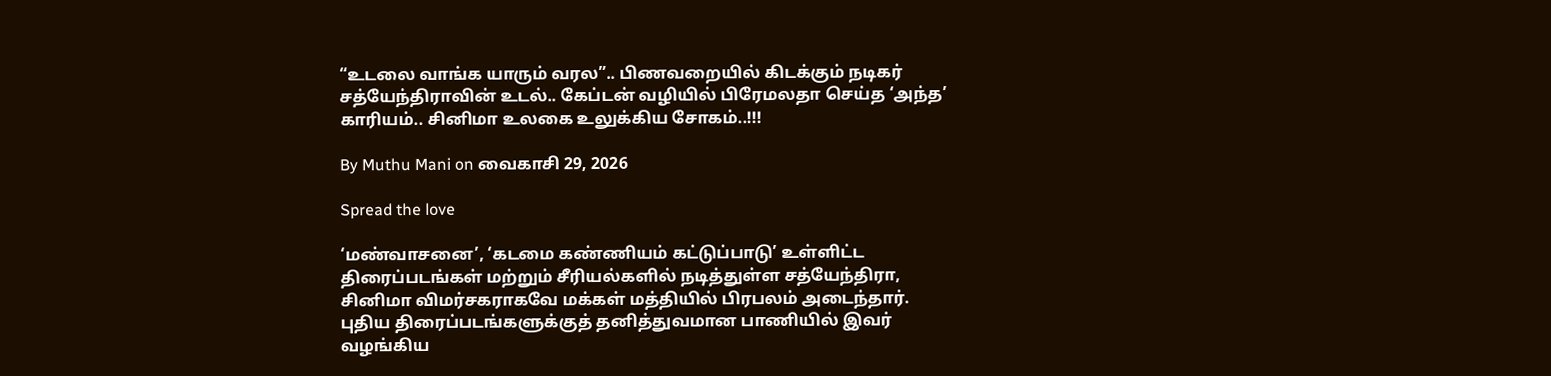“உடலை வாங்க யாரும் வரல”.. பிணவறையில் கிடக்கும் நடிகர் சத்யேந்திராவின் உடல்.. கேப்டன் வழியில் பிரேமலதா செய்த ‘அந்த’ காரியம்.. சினிமா உலகை உலுக்கிய சோகம்..!!!

By Muthu Mani on வைகாசி 29, 2026

Spread the love

‘மண்வாசனை’, ‘கடமை கண்ணியம் கட்டுப்பாடு’ உள்ளிட்ட திரைப்படங்கள் மற்றும் சீரியல்களில் நடித்துள்ள சத்யேந்திரா, சினிமா விமர்சகராகவே மக்கள் மத்தியில் பிரபலம் அடைந்தார். புதிய திரைப்படங்களுக்குத் தனித்துவமான பாணியில் இவர் வழங்கிய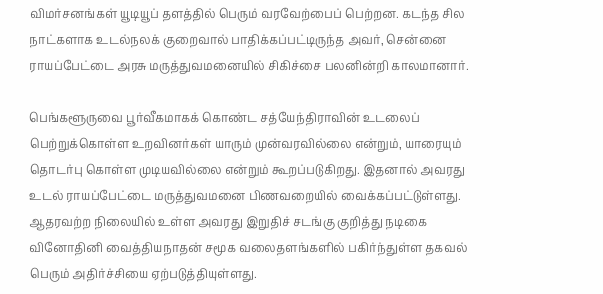விமர்சனங்கள் யூடியூப் தளத்தில் பெரும் வரவேற்பைப் பெற்றன. கடந்த சில நாட்களாக உடல்நலக் குறைவால் பாதிக்கப்பட்டிருந்த அவர், சென்னை ராயப்பேட்டை அரசு மருத்துவமனையில் சிகிச்சை பலனின்றி காலமானார்.

பெங்களூருவை பூர்வீகமாகக் கொண்ட சத்யேந்திராவின் உடலைப் பெற்றுக்கொள்ள உறவினர்கள் யாரும் முன்வரவில்லை என்றும், யாரையும் தொடர்பு கொள்ள முடியவில்லை என்றும் கூறப்படுகிறது. இதனால் அவரது உடல் ராயப்பேட்டை மருத்துவமனை பிணவறையில் வைக்கப்பட்டுள்ளது. ஆதரவற்ற நிலையில் உள்ள அவரது இறுதிச் சடங்கு குறித்து நடிகை வினோதினி வைத்தியநாதன் சமூக வலைதளங்களில் பகிர்ந்துள்ள தகவல் பெரும் அதிர்ச்சியை ஏற்படுத்தியுள்ளது.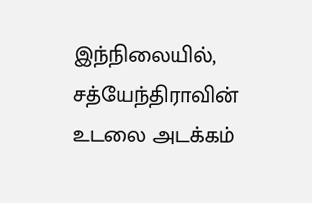இந்நிலையில், சத்யேந்திராவின் உடலை அடக்கம்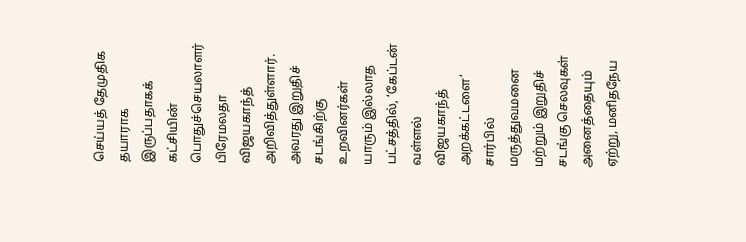செய்யத் தேமுதிக தயாராக இருப்பதாகக் கட்சியின் பொதுச்செயலாளர் பிரேமலதா விஜயகாந்த் அறிவித்துள்ளார். அவரது இறுதிச் சடங்கிற்கு உறவினர்கள் யாரும் இல்லாத பட்சத்தில், ‘கேப்டன் வள்ளல் விஜயகாந்த் அறக்கட்டளை’ சார்பில் மருத்துவமனை மற்றும் இறுதிச் சடங்கு செலவுகள் அனைத்தையும் ஏற்று, மனிதநேய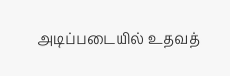அடிப்படையில் உதவத்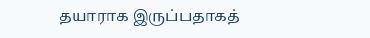தயாராக இருப்பதாகத்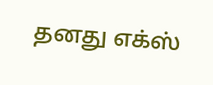தனது எக்ஸ்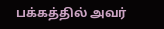பக்கத்தில் அவர்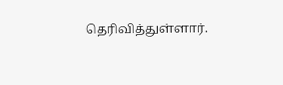தெரிவித்துள்ளார்.